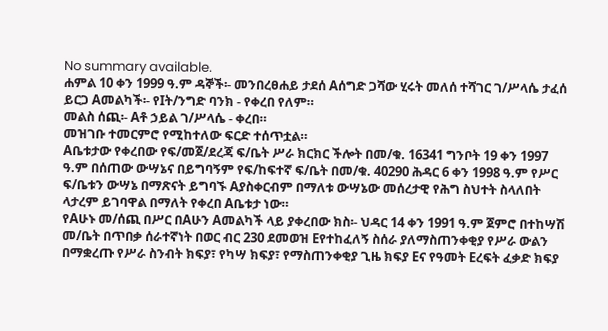No summary available.
ሐምል 10 ቀን 1999 ዓ.ም ዳኞች፡- መንበረፀሐይ ታደሰ Aሰግድ ጋሻው ሂሩት መለሰ ተሻገር ገ/ሥላሴ ታፈሰ ይርጋ Aመልካች፡- የIት/ንግድ ባንክ - የቀረበ የለም።
መልስ ሰጪ፡- Aቶ ኃይል ገ/ሥላሴ - ቀረበ።
መዝገቡ ተመርምሮ የሚከተለው ፍርድ ተሰጥቷል።
Aቤቱታው የቀረበው የፍ/መጀ/ደረጃ ፍ/ቤት ሥራ ክርክር ችሎት በመ/ቁ. 16341 ግንቦት 19 ቀን 1997 ዓ.ም በሰጠው ውሣኔና በይግባኝም የፍ/ከፍተኛ ፍ/ቤት በመ/ቁ. 40290 ሕዳር 6 ቀን 1998 ዓ.ም የሥር ፍ/ቤቱን ውሣኔ በማጽናት ይግባኙ Aያስቀርብም በማለቱ ውሣኔው መሰረታዊ የሕግ ስህተት ስላለበት ላታረም ይገባዋል በማለት የቀረበ Aቤቱታ ነው።
የAሁኑ መ/ሰጪ በሥር በAሁን Aመልካች ላይ ያቀረበው ክስ፡- ህዳር 14 ቀን 1991 ዓ.ም ጀምሮ በተከሣሽ መ/ቤት በጥበቃ ሰራተኛነት በወር ብር 230 ደመወዝ Eየተከፈለኝ ስሰራ ያለማስጠንቀቂያ የሥራ ውልን በማቋረጡ የሥራ ስንብት ክፍያ፣ የካሣ ክፍያ፣ የማስጠንቀቂያ ጊዜ ክፍያ Eና የዓመት Eረፍት ፈቃድ ክፍያ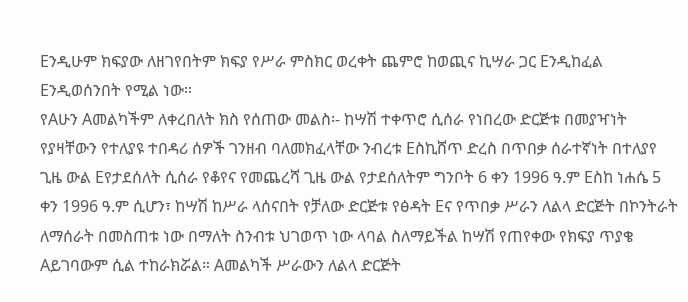Eንዲሁም ክፍያው ለዘገየበትም ክፍያ የሥራ ምስክር ወረቀት ጨምሮ ከወጪና ኪሣራ ጋር Eንዲከፈል Eንዲወሰንበት የሚል ነው።
የAሁን Aመልካችም ለቀረበለት ክስ የሰጠው መልስ፡- ከሣሽ ተቀጥሮ ሲሰራ የነበረው ድርጅቱ በመያዣነት የያዛቸውን የተለያዩ ተበዳሪ ሰዎች ገንዘብ ባለመክፈላቸው ንብረቱ Eስኪሸጥ ድረስ በጥበቃ ሰራተኛነት በተለያየ ጊዜ ውል Eየታደሰለት ሲሰራ የቆየና የመጨረሻ ጊዜ ውል የታደሰለትም ግንቦት 6 ቀን 1996 ዓ.ም Eስከ ነሐሴ 5 ቀን 1996 ዓ.ም ሲሆን፣ ከሣሽ ከሥራ ላሰናበት የቻለው ድርጅቱ የፅዳት Eና የጥበቃ ሥራን ለልላ ድርጅት በኮንትራት ለማሰራት በመስጠቱ ነው በማለት ስንብቱ ህገወጥ ነው ላባል ስለማይችል ከሣሽ የጠየቀው የክፍያ ጥያቄ Aይገባውም ሲል ተከራክሯል። Aመልካች ሥራውን ለልላ ድርጅት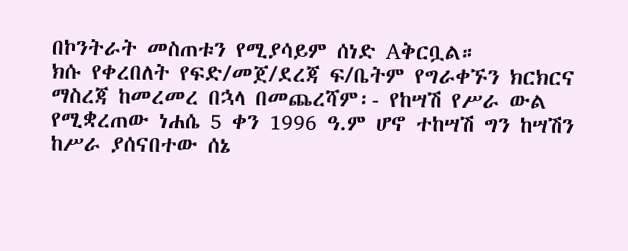በኮንትራት መስጠቱን የሚያሳይም ሰነድ Aቅርቧል።
ክሱ የቀረበለት የፍድ/መጀ/ደረጃ ፍ/ቤትም የግራቀኙን ክርክርና ማስረጃ ከመረመረ በኋላ በመጨረሻም፡- የከሣሽ የሥራ ውል የሚቋረጠው ነሐሴ 5 ቀን 1996 ዓ.ም ሆኖ ተከሣሽ ግን ከሣሽን ከሥራ ያሰናበተው ሰኔ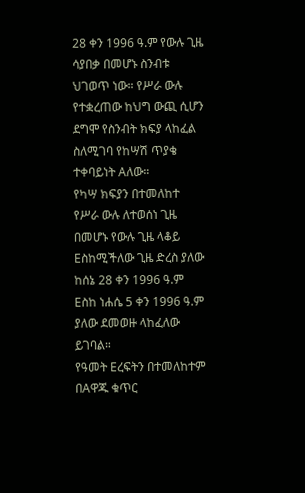28 ቀን 1996 ዓ.ም የውሉ ጊዜ ሳያበቃ በመሆኑ ስንብቱ ህገወጥ ነው። የሥራ ውሉ የተቋረጠው ከህግ ውጪ ሲሆን ደግሞ የስንብት ክፍያ ላከፈል ስለሚገባ የከሣሽ ጥያቄ ተቀባይነት Aለው።
የካሣ ክፍያን በተመለከተ የሥራ ውሉ ለተወሰነ ጊዜ በመሆኑ የውሉ ጊዜ ላቆይ Eስከሚችለው ጊዜ ድረስ ያለው ከሰኔ 28 ቀን 1996 ዓ.ም Eስከ ነሐሴ 5 ቀን 1996 ዓ.ም ያለው ደመወዙ ላከፈለው ይገባል።
የዓመት Eረፍትን በተመለከተም በAዋጁ ቁጥር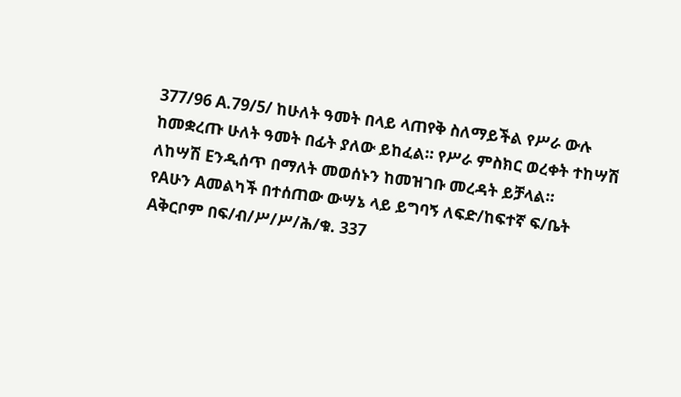377/96 A.79/5/ ከሁለት ዓመት በላይ ላጠየቅ ስለማይችል የሥራ ውሉ ከመቋረጡ ሁለት ዓመት በፊት ያለው ይከፈል። የሥራ ምስክር ወረቀት ተከሣሽ ለከሣሽ Eንዲሰጥ በማለት መወሰኑን ከመዝገቡ መረዳት ይቻላል።
የAሁን Aመልካች በተሰጠው ውሣኔ ላይ ይግባኝ ለፍድ/ከፍተኛ ፍ/ቤት Aቅርቦም በፍ/ብ/ሥ/ሥ/ሕ/ቁ. 337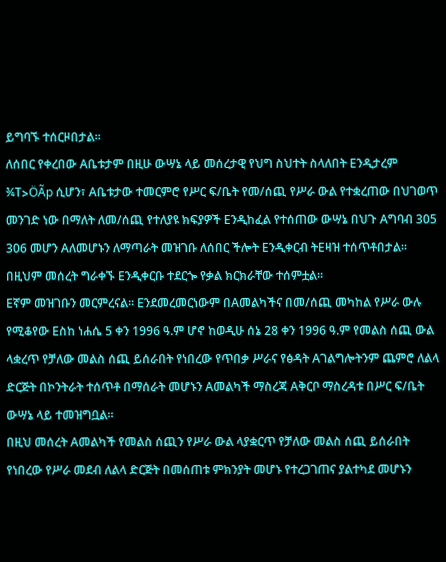ይግባኙ ተሰርዞበታል።
ለሰበር የቀረበው Aቤቱታም በዚሁ ውሣኔ ላይ መሰረታዊ የህግ ስህተት ስላለበት Eንዲታረም ¾T>ÖÃp ሲሆን፣ Aቤቱታው ተመርምሮ የሥር ፍ/ቤት የመ/ሰጪ የሥራ ውል የተቋረጠው በህገወጥ መንገድ ነው በማለት ለመ/ሰጪ የተለያዩ ክፍያዎች Eንዲከፈል የተሰጠው ውሣኔ በህጉ Aግባብ 305 306 መሆን Aለመሆኑን ለማጣራት መዝገቡ ለሰበር ችሎት Eንዲቀርብ ትEዛዝ ተሰጥቶበታል።
በዚህም መሰረት ግራቀኙ Eንዲቀርቡ ተደርጐ የቃል ክርክራቸው ተሰምቷል።
Eኛም መዝገቡን መርምረናል። Eንደመረመርነውም በAመልካችና በመ/ሰጪ መካከል የሥራ ውሉ የሚቆየው Eስከ ነሐሴ 5 ቀን 1996 ዓ.ም ሆኖ ከወዲሁ ሰኔ 28 ቀን 1996 ዓ.ም የመልስ ሰጪ ውል ላቋረጥ የቻለው መልስ ሰጪ ይሰራበት የነበረው የጥበቃ ሥራና የፅዳት Aገልግሎትንም ጨምሮ ለልላ ድርጅት በኮንትራት ተሰጥቶ በማሰራት መሆኑን Aመልካች ማስረጃ Aቅርቦ ማስረዳቱ በሥር ፍ/ቤት ውሣኔ ላይ ተመዝግቧል።
በዚህ መሰረት Aመልካች የመልስ ሰጪን የሥራ ውል ላያቋርጥ የቻለው መልስ ሰጪ ይሰራበት የነበረው የሥራ መደብ ለልላ ድርጅት በመሰጠቱ ምክንያት መሆኑ የተረጋገጠና ያልተካደ መሆኑን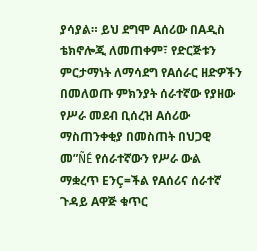ያሳያል። ይህ ደግሞ Aሰሪው በAዲስ ቴክኖሎጂ ለመጠቀም፣ የድርጅቱን ምርታማነት ለማሳደግ የAሰራር ዘድዎችን በመለወጡ ምክንያት ሰራተኛው የያዘው የሥራ መደብ ቢሰረዝ Aሰሪው ማስጠንቀቂያ በመስጠት በህጋዊ መ”ÑÉ የሰራተኛውን የሥራ ውል ማቋረጥ EንÇ=ችል የAሰሪና ሰራተኛ ጉዳይ Aዋጅ ቁጥር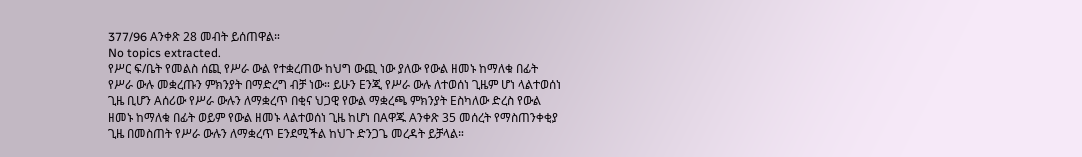377/96 Aንቀጽ 28 መብት ይሰጠዋል።
No topics extracted.
የሥር ፍ/ቤት የመልስ ሰጪ የሥራ ውል የተቋረጠው ከህግ ውጪ ነው ያለው የውል ዘመኑ ከማለቁ በፊት የሥራ ውሉ መቋረጡን ምክንያት በማድረግ ብቻ ነው። ይሁን Eንጂ የሥራ ውሉ ለተወሰነ ጊዜም ሆነ ላልተወሰነ ጊዜ ቢሆን Aሰሪው የሥራ ውሉን ለማቋረጥ በቂና ህጋዊ የውል ማቋረጫ ምክንያት Eስካለው ድረስ የውል ዘመኑ ከማለቁ በፊት ወይም የውል ዘመኑ ላልተወሰነ ጊዜ ከሆነ በAዋጁ Aንቀጽ 35 መሰረት የማስጠንቀቂያ ጊዜ በመስጠት የሥራ ውሉን ለማቋረጥ Eንደሚችል ከህጉ ድንጋጌ መረዳት ይቻላል።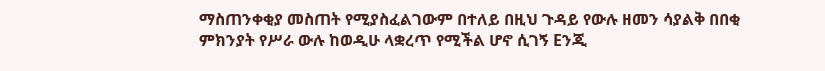ማስጠንቀቂያ መስጠት የሚያስፈልገውም በተለይ በዚህ ጉዳይ የውሉ ዘመን ሳያልቅ በበቂ ምክንያት የሥራ ውሉ ከወዲሁ ላቋረጥ የሚችል ሆኖ ሲገኝ Eንጂ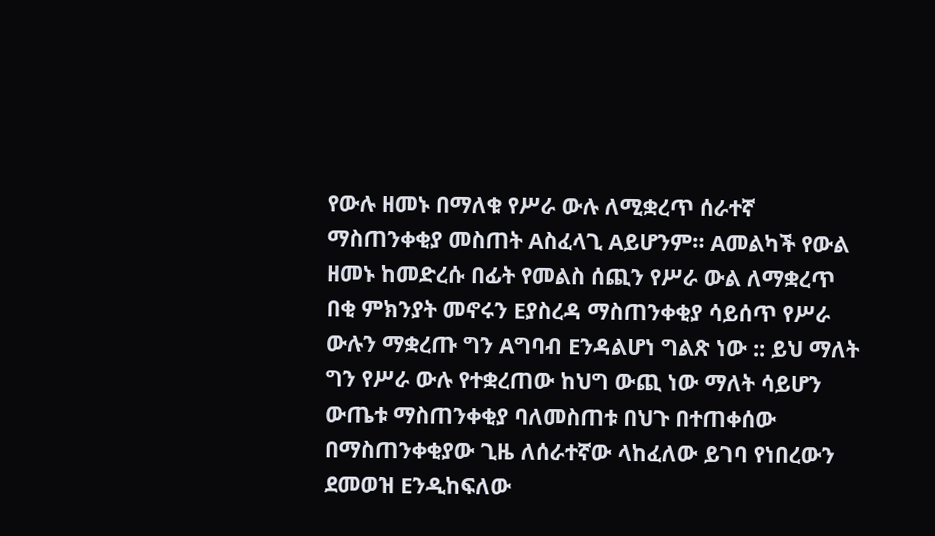የውሉ ዘመኑ በማለቁ የሥራ ውሉ ለሚቋረጥ ሰራተኛ ማስጠንቀቂያ መስጠት Aስፈላጊ Aይሆንም። Aመልካች የውል ዘመኑ ከመድረሱ በፊት የመልስ ሰጪን የሥራ ውል ለማቋረጥ በቂ ምክንያት መኖሩን Eያስረዳ ማስጠንቀቂያ ሳይሰጥ የሥራ ውሉን ማቋረጡ ግን Aግባብ Eንዳልሆነ ግልጽ ነው :: ይህ ማለት ግን የሥራ ውሉ የተቋረጠው ከህግ ውጪ ነው ማለት ሳይሆን ውጤቱ ማስጠንቀቂያ ባለመስጠቱ በህጉ በተጠቀሰው በማስጠንቀቂያው ጊዜ ለሰራተኛው ላከፈለው ይገባ የነበረውን ደመወዝ Eንዲከፍለው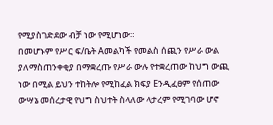የሚያስገድደው ብቻ ነው የሚሆነው።
በመሆኑም የሥር ፍ/ቤት Aመልካች የመልስ ሰጪን የሥራ ውል ያለማስጠንቀቂያ በማቋረጡ የሥራ ውሉ የተቋረጠው ከህግ ውጪ ነው በሚል ይህን ተከትሎ የሚከፈል ክፍያ Eንዲፈፀም የሰጠው ውሣኔ መሰረታዊ የህግ ስህተት ስላለው ላታረም የሚገባው ሆኖ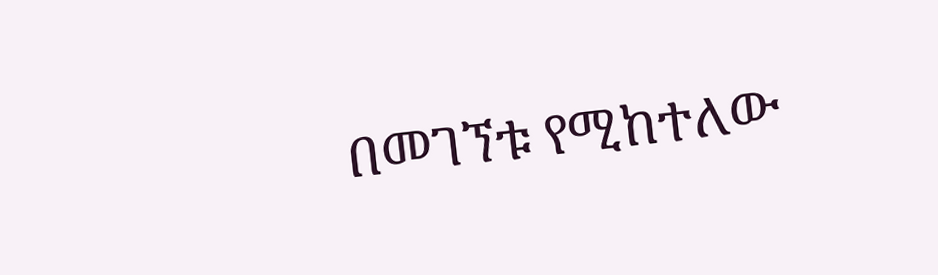በመገኘቱ የሚከተለው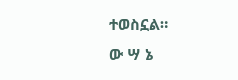ተወስኗል።
ው ሣ ኔ